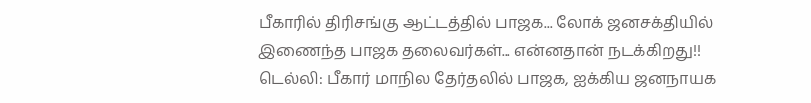பீகாரில் திரிசங்கு ஆட்டத்தில் பாஜக... லோக் ஜனசக்தியில் இணைந்த பாஜக தலைவர்கள்... என்னதான் நடக்கிறது!!
டெல்லி: பீகார் மாநில தேர்தலில் பாஜக, ஐக்கிய ஜனநாயக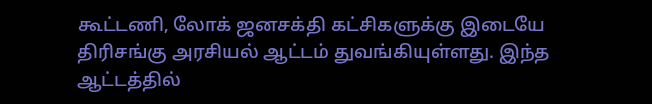கூட்டணி, லோக் ஜனசக்தி கட்சிகளுக்கு இடையே திரிசங்கு அரசியல் ஆட்டம் துவங்கியுள்ளது. இந்த ஆட்டத்தில்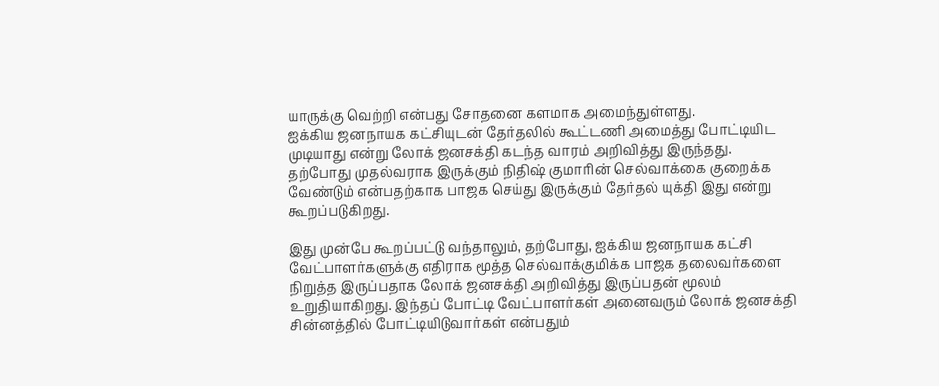யாருக்கு வெற்றி என்பது சோதனை களமாக அமைந்துள்ளது.
ஐக்கிய ஜனநாயக கட்சியுடன் தேர்தலில் கூட்டணி அமைத்து போட்டியிட முடியாது என்று லோக் ஜனசக்தி கடந்த வாரம் அறிவித்து இருந்தது. தற்போது முதல்வராக இருக்கும் நிதிஷ் குமாரின் செல்வாக்கை குறைக்க வேண்டும் என்பதற்காக பாஜக செய்து இருக்கும் தேர்தல் யுக்தி இது என்று கூறப்படுகிறது.

இது முன்பே கூறப்பட்டு வந்தாலும், தற்போது, ஐக்கிய ஜனநாயக கட்சி வேட்பாளர்களுக்கு எதிராக மூத்த செல்வாக்குமிக்க பாஜக தலைவர்களை நிறுத்த இருப்பதாக லோக் ஜனசக்தி அறிவித்து இருப்பதன் மூலம் உறுதியாகிறது. இந்தப் போட்டி வேட்பாளர்கள் அனைவரும் லோக் ஜனசக்தி சின்னத்தில் போட்டியிடுவார்கள் என்பதும்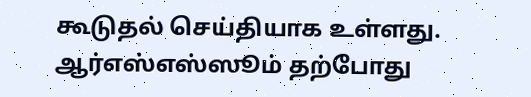கூடுதல் செய்தியாக உள்ளது.
ஆர்எஸ்எஸ்ஸூம் தற்போது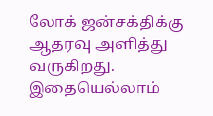லோக் ஜன்சக்திக்கு ஆதரவு அளித்து வருகிறது. இதையெல்லாம்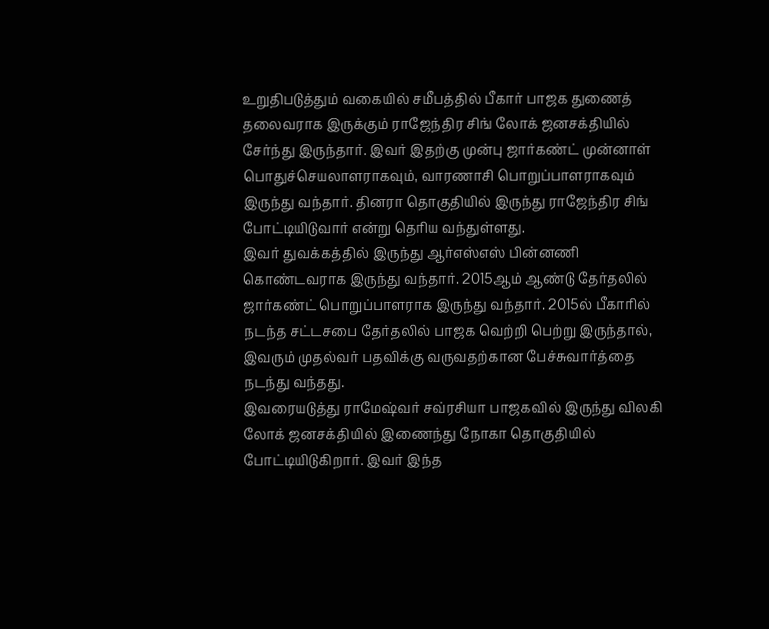உறுதிபடுத்தும் வகையில் சமீபத்தில் பீகார் பாஜக துணைத் தலைவராக இருக்கும் ராஜேந்திர சிங் லோக் ஜனசக்தியில் சேர்ந்து இருந்தார். இவர் இதற்கு முன்பு ஜார்கண்ட் முன்னாள் பொதுச்செயலாளராகவும், வாரணாசி பொறுப்பாளராகவும் இருந்து வந்தார். தினரா தொகுதியில் இருந்து ராஜேந்திர சிங் போட்டியிடுவார் என்று தெரிய வந்துள்ளது.
இவர் துவக்கத்தில் இருந்து ஆர்எஸ்எஸ் பின்னணி கொண்டவராக இருந்து வந்தார். 2015ஆம் ஆண்டு தேர்தலில் ஜார்கண்ட் பொறுப்பாளராக இருந்து வந்தார். 2015ல் பீகாரில் நடந்த சட்டசபை தேர்தலில் பாஜக வெற்றி பெற்று இருந்தால், இவரும் முதல்வர் பதவிக்கு வருவதற்கான பேச்சுவார்த்தை நடந்து வந்தது.
இவரையடுத்து ராமேஷ்வர் சவ்ரசியா பாஜகவில் இருந்து விலகி லோக் ஜனசக்தியில் இணைந்து நோகா தொகுதியில் போட்டியிடுகிறார். இவர் இந்த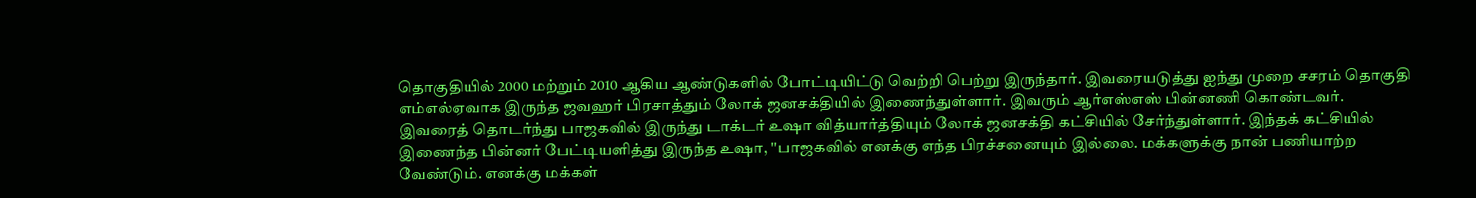தொகுதியில் 2000 மற்றும் 2010 ஆகிய ஆண்டுகளில் போட்டியிட்டு வெற்றி பெற்று இருந்தார். இவரையடுத்து ஐந்து முறை சசரம் தொகுதி எம்எல்ஏவாக இருந்த ஜவஹர் பிரசாத்தும் லோக் ஜனசக்தியில் இணைந்துள்ளார். இவரும் ஆர்எஸ்எஸ் பின்னணி கொண்டவர்.
இவரைத் தொடர்ந்து பாஜகவில் இருந்து டாக்டர் உஷா வித்யார்த்தியும் லோக் ஜனசக்தி கட்சியில் சேர்ந்துள்ளார். இந்தக் கட்சியில் இணைந்த பின்னர் பேட்டியளித்து இருந்த உஷா, ''பாஜகவில் எனக்கு எந்த பிரச்சனையும் இல்லை. மக்களுக்கு நான் பணியாற்ற வேண்டும். எனக்கு மக்கள்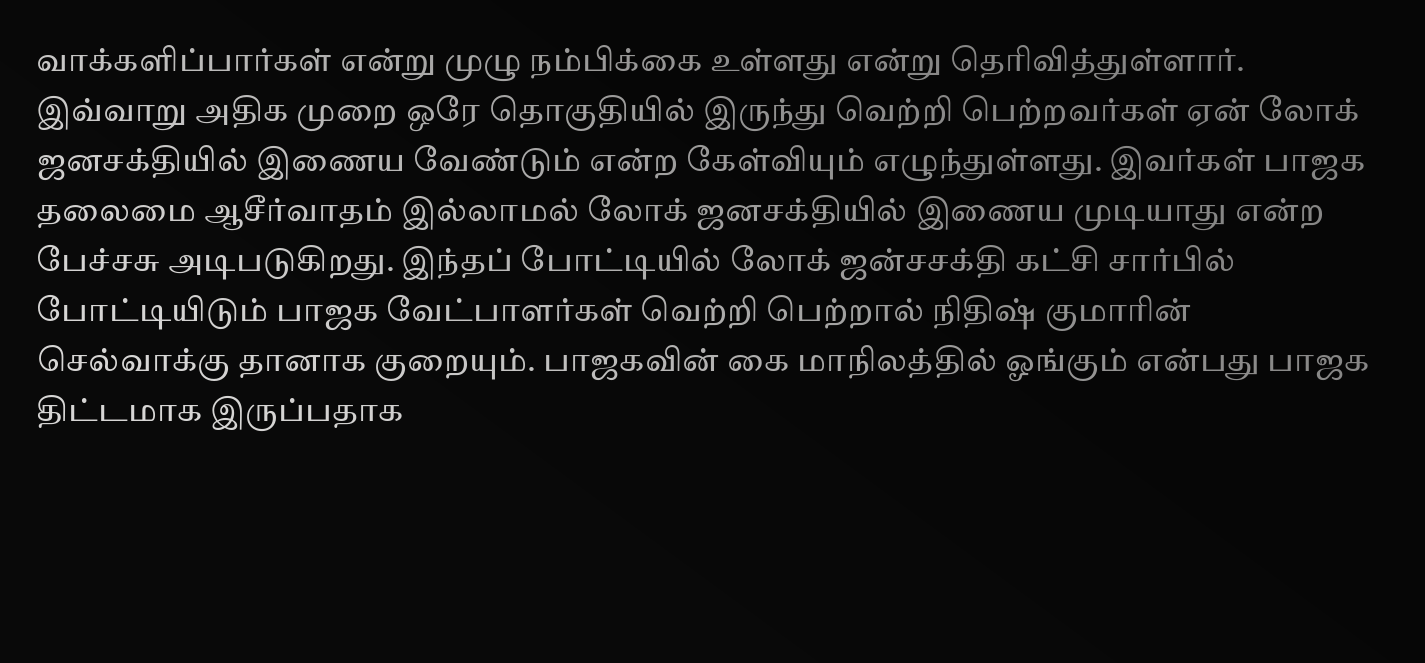வாக்களிப்பார்கள் என்று முழு நம்பிக்கை உள்ளது என்று தெரிவித்துள்ளார்.
இவ்வாறு அதிக முறை ஒரே தொகுதியில் இருந்து வெற்றி பெற்றவர்கள் ஏன் லோக் ஜனசக்தியில் இணைய வேண்டும் என்ற கேள்வியும் எழுந்துள்ளது. இவர்கள் பாஜக தலைமை ஆசீர்வாதம் இல்லாமல் லோக் ஜனசக்தியில் இணைய முடியாது என்ற பேச்சசு அடிபடுகிறது. இந்தப் போட்டியில் லோக் ஜன்சசக்தி கட்சி சார்பில் போட்டியிடும் பாஜக வேட்பாளர்கள் வெற்றி பெற்றால் நிதிஷ் குமாரின் செல்வாக்கு தானாக குறையும். பாஜகவின் கை மாநிலத்தில் ஓங்கும் என்பது பாஜக திட்டமாக இருப்பதாக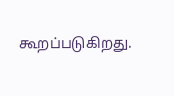கூறப்படுகிறது.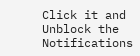Click it and Unblock the Notifications